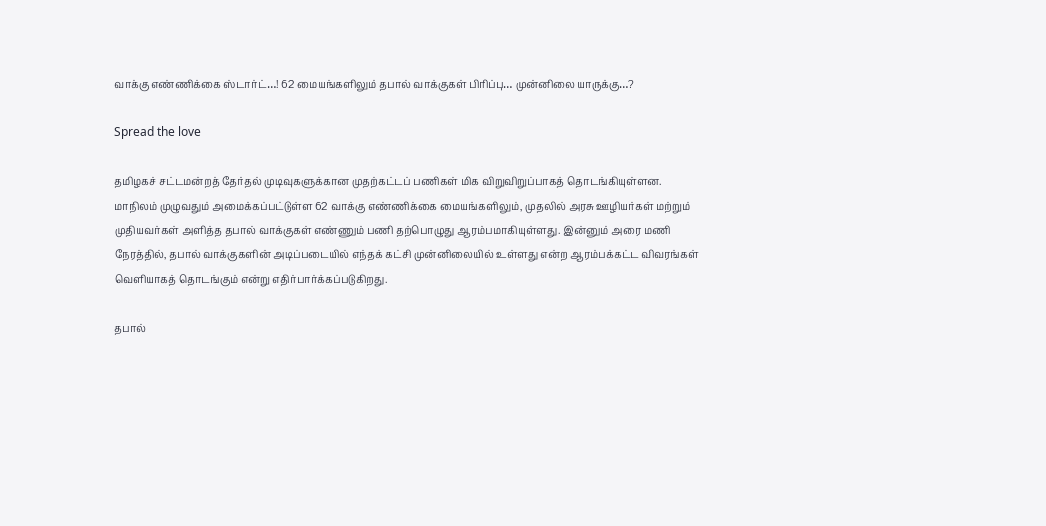வாக்கு எண்ணிக்கை ஸ்டார்ட்…! 62 மையங்களிலும் தபால் வாக்குகள் பிரிப்பு… முன்னிலை யாருக்கு…?

Spread the love

தமிழகச் சட்டமன்றத் தேர்தல் முடிவுகளுக்கான முதற்கட்டப் பணிகள் மிக விறுவிறுப்பாகத் தொடங்கியுள்ளன. மாநிலம் முழுவதும் அமைக்கப்பட்டுள்ள 62 வாக்கு எண்ணிக்கை மையங்களிலும், முதலில் அரசு ஊழியர்கள் மற்றும் முதியவர்கள் அளித்த தபால் வாக்குகள் எண்ணும் பணி தற்பொழுது ஆரம்பமாகியுள்ளது. இன்னும் அரை மணி நேரத்தில், தபால் வாக்குகளின் அடிப்படையில் எந்தக் கட்சி முன்னிலையில் உள்ளது என்ற ஆரம்பக்கட்ட விவரங்கள் வெளியாகத் தொடங்கும் என்று எதிர்பார்க்கப்படுகிறது.

தபால்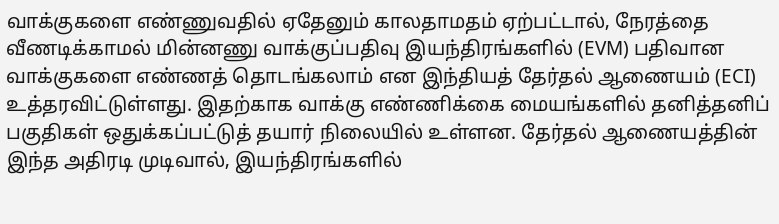வாக்குகளை எண்ணுவதில் ஏதேனும் காலதாமதம் ஏற்பட்டால், நேரத்தை வீணடிக்காமல் மின்னணு வாக்குப்பதிவு இயந்திரங்களில் (EVM) பதிவான வாக்குகளை எண்ணத் தொடங்கலாம் என இந்தியத் தேர்தல் ஆணையம் (ECI) உத்தரவிட்டுள்ளது. இதற்காக வாக்கு எண்ணிக்கை மையங்களில் தனித்தனிப் பகுதிகள் ஒதுக்கப்பட்டுத் தயார் நிலையில் உள்ளன. தேர்தல் ஆணையத்தின் இந்த அதிரடி முடிவால், இயந்திரங்களில்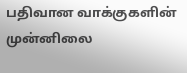பதிவான வாக்குகளின் முன்னிலை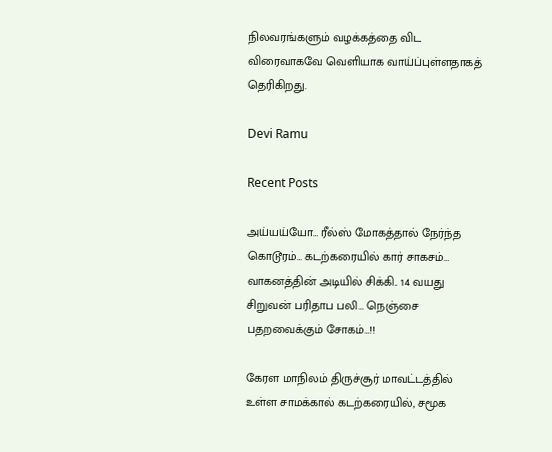நிலவரங்களும் வழக்கத்தை விட விரைவாகவே வெளியாக வாய்ப்புள்ளதாகத் தெரிகிறது.

Devi Ramu

Recent Posts

அய்யய்யோ… ரீல்ஸ் மோகத்தால் நேர்ந்த கொடூரம்… கடற்கரையில் கார் சாகசம்… வாகனத்தின் அடியில் சிக்கி.. 14 வயது சிறுவன் பரிதாப பலி… நெஞ்சை பதறவைக்கும் சோகம்…!!

கேரள மாநிலம் திருச்சூர் மாவட்டத்தில் உள்ள சாமக்கால் கடற்கரையில், சமூக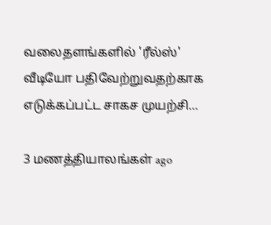வலைதளங்களில் 'ரீல்ஸ்' வீடியோ பதிவேற்றுவதற்காக எடுக்கப்பட்ட சாகச முயற்சி…

3 மணத்தியாலங்கள் ago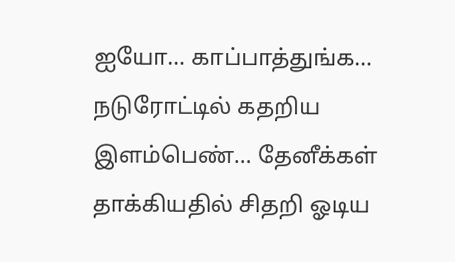ஐயோ… காப்பாத்துங்க… நடுரோட்டில் கதறிய இளம்பெண்… தேனீக்கள் தாக்கியதில் சிதறி ஓடிய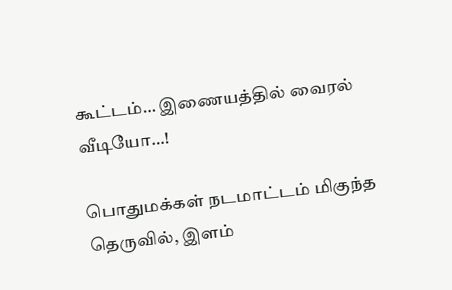கூட்டம்… இணையத்தில் வைரல் வீடியோ…!

பொதுமக்கள் நடமாட்டம் மிகுந்த தெருவில், இளம்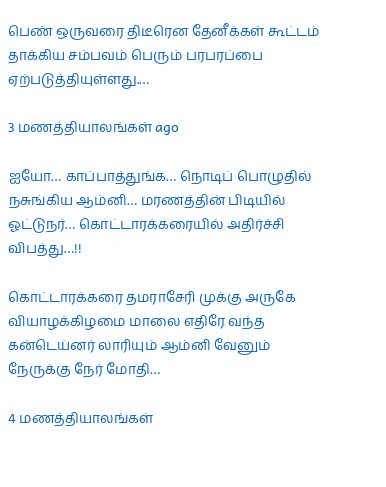பெண் ஒருவரை திடீரென தேனீக்கள் கூட்டம் தாக்கிய சம்பவம் பெரும் பரபரப்பை ஏற்படுத்தியுள்ளது.…

3 மணத்தியாலங்கள் ago

ஐயோ… காப்பாத்துங்க… நொடிப் பொழுதில் நசுங்கிய ஆம்னி… மரணத்தின் பிடியில் ஓட்டுநர்… கொட்டாரக்கரையில் அதிர்ச்சி விபத்து…!!

கொட்டாரக்கரை தமராசேரி முக்கு அருகே வியாழக்கிழமை மாலை எதிரே வந்த கன்டெய்னர் லாரியும் ஆம்னி வேனும் நேருக்கு நேர் மோதி…

4 மணத்தியாலங்கள்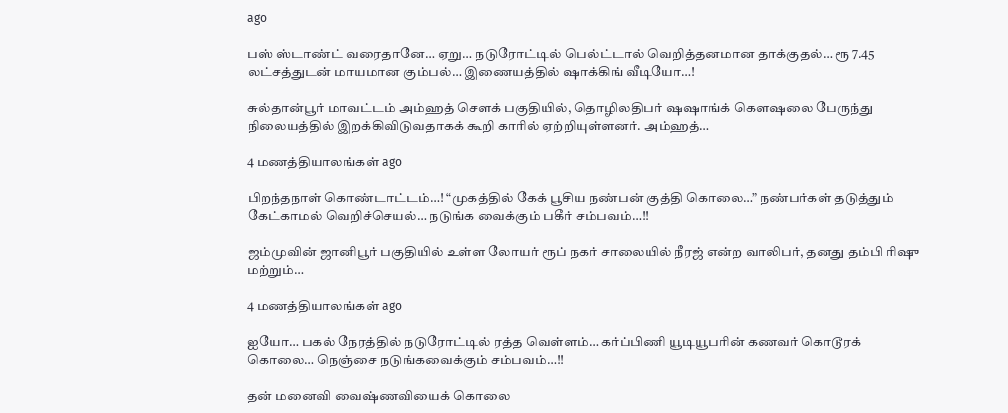ago

பஸ் ஸ்டாண்ட் வரைதானே… ஏறு… நடுரோட்டில் பெல்ட்டால் வெறித்தனமான தாக்குதல்… ரூ 7.45 லட்சத்துடன் மாயமான கும்பல்… இணையத்தில் ஷாக்கிங் வீடியோ…!

சுல்தான்பூர் மாவட்டம் அம்ஹத் சௌக் பகுதியில், தொழிலதிபர் ஷஷாங்க் கெளஷலை பேருந்து நிலையத்தில் இறக்கிவிடுவதாகக் கூறி காரில் ஏற்றியுள்ளனர். அம்ஹத்…

4 மணத்தியாலங்கள் ago

பிறந்தநாள் கொண்டாட்டம்…! “முகத்தில் கேக் பூசிய நண்பன் குத்தி கொலை…” நண்பர்கள் தடுத்தும் கேட்காமல் வெறிச்செயல்… நடுங்க வைக்கும் பகீர் சம்பவம்…!!

ஜம்முவின் ஜானிபூர் பகுதியில் உள்ள லோயர் ரூப் நகர் சாலையில் நீரஜ் என்ற வாலிபர், தனது தம்பி ரிஷு மற்றும்…

4 மணத்தியாலங்கள் ago

ஐயோ… பகல் நேரத்தில் நடுரோட்டில் ரத்த வெள்ளம்… கர்ப்பிணி யூடியூபரின் கணவர் கொடூரக் கொலை… நெஞ்சை நடுங்கவைக்கும் சம்பவம்…!!

தன் மனைவி வைஷ்ணவியைக் கொலை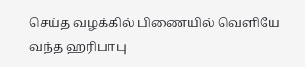செய்த வழக்கில் பிணையில் வெளியே வந்த ஹரிபாபு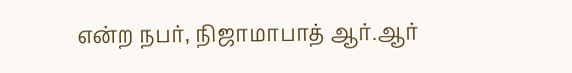என்ற நபர், நிஜாமாபாத் ஆர்.ஆர்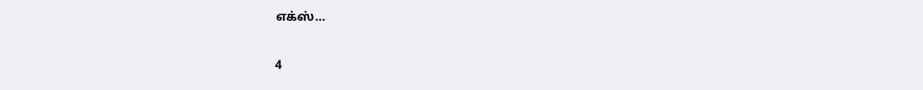எக்ஸ்…

4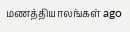மணத்தியாலங்கள் ago